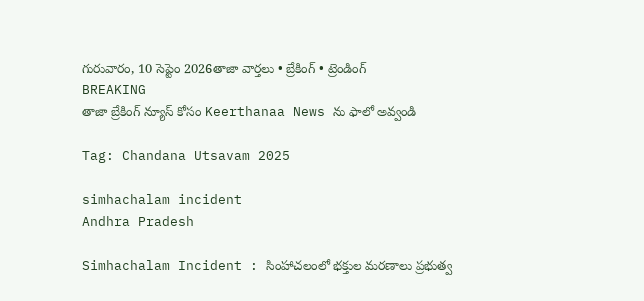గురువారం, 10 సెప్టెం 2026తాజా వార్తలు • బ్రేకింగ్ • ట్రెండింగ్
BREAKING
తాజా బ్రేకింగ్ న్యూస్ కోసం Keerthanaa News ను ఫాలో అవ్వండి

Tag: Chandana Utsavam 2025

simhachalam incident
Andhra Pradesh

Simhachalam Incident : సింహాచలంలో భక్తుల మరణాలు ప్రభుత్వ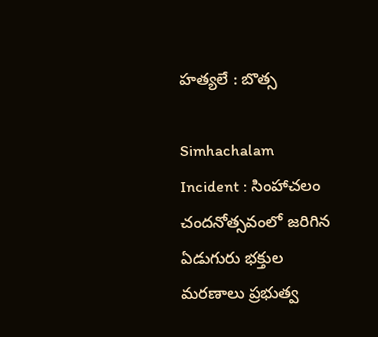హత్యలే : బొత్స

Simhachalam Incident : సింహాచలం చందనోత్సవంలో జరిగిన ఏడుగురు భక్తుల మరణాలు ప్రభుత్వ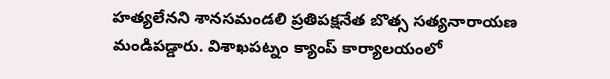హత్యలేనని శానసమండలి ప్రతిపక్షనేత బొత్స సత్యనారాయణ మండిపడ్డారు. విశాఖపట్నం క్యాంప్ కార్యాలయంలో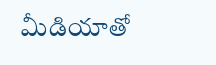మీడియాతో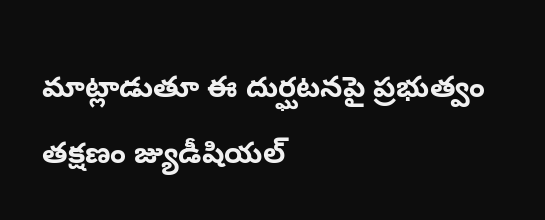మాట్లాడుతూ ఈ దుర్ఘటనపై ప్రభుత్వం తక్షణం జ్యుడీషియల్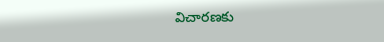విచారణకు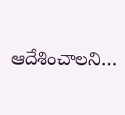ఆదేశించాలని…